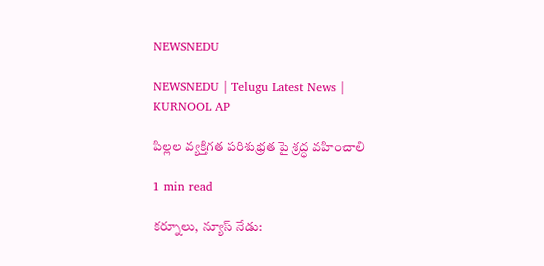NEWSNEDU

NEWSNEDU | Telugu Latest News | KURNOOL AP

పిల్లల వ్యక్తిగత పరిశుభ్రత పై శ్రద్ధ వహించాలి

1 min read

కర్నూలు, న్యూస్ నేడు: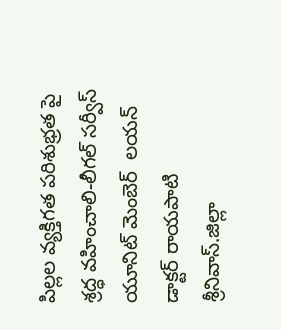పిల్లల వ్యక్తిగత పరిశుభ్రత పై శ్రద్ధ వహించాలి-లీగల్ సర్వీస్ యూనిట్ మెంబెర్  లయన్ డాక్టర్ రాయపాటి శ్రీనివాస్.జిల్లా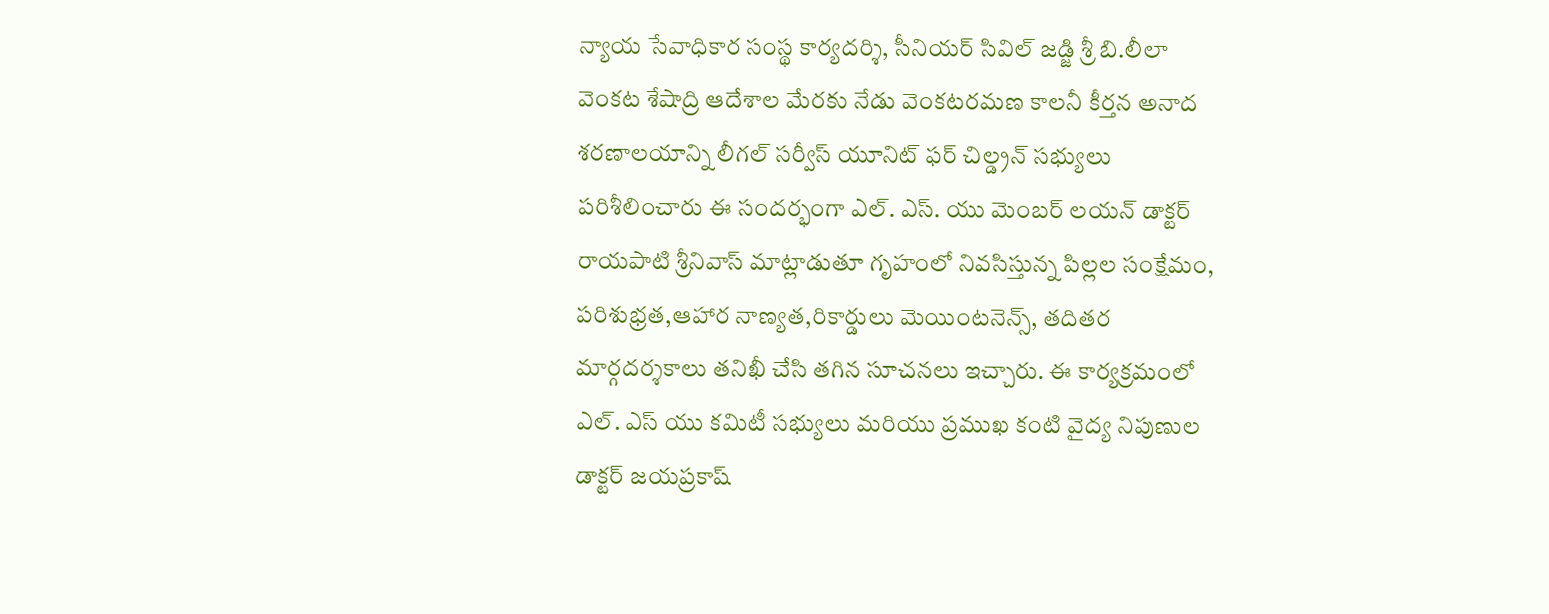న్యాయ సేవాధికార సంస్థ కార్యదర్శి, సీనియర్ సివిల్ జడ్జి శ్రీ బి.లీలా వెంకట శేషాద్రి ఆదేశాల మేరకు నేడు వెంకటరమణ కాలనీ కీర్తన అనాద శరణాలయాన్ని లీగల్ సర్వీస్ యూనిట్ ఫర్ చిల్డ్రన్ సభ్యులు పరిశీలించారు ఈ సందర్భంగా ఎల్. ఎస్. యు మెంబర్ లయన్ డాక్టర్ రాయపాటి శ్రీనివాస్ మాట్లాడుతూ గృహంలో నివసిస్తున్న పిల్లల సంక్షేమం, పరిశుభ్రత,ఆహార నాణ్యత,రికార్డులు మెయింటనెన్స్, తదితర మార్గదర్శకాలు తనిఖీ చేసి తగిన సూచనలు ఇచ్చారు. ఈ కార్యక్రమంలో ఎల్. ఎస్ యు కమిటీ సభ్యులు మరియు ప్రముఖ కంటి వైద్య నిపుణుల డాక్టర్ జయప్రకాష్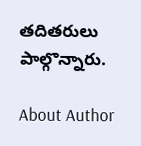తదితరులు పాల్గొన్నారు.

About Author